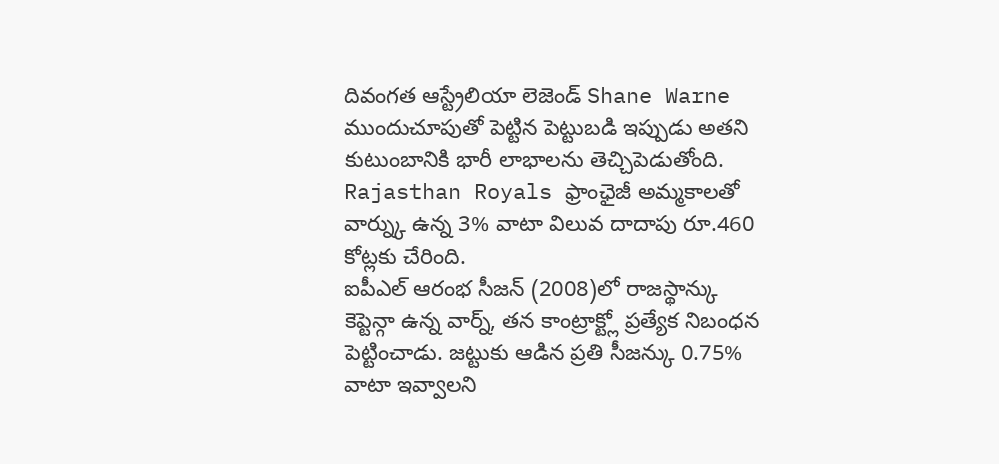దివంగత ఆస్ట్రేలియా లెజెండ్ Shane Warne ముందుచూపుతో పెట్టిన పెట్టుబడి ఇప్పుడు అతని కుటుంబానికి భారీ లాభాలను తెచ్చిపెడుతోంది. Rajasthan Royals ఫ్రాంఛైజీ అమ్మకాలతో వార్న్కు ఉన్న 3% వాటా విలువ దాదాపు రూ.460 కోట్లకు చేరింది.
ఐపీఎల్ ఆరంభ సీజన్ (2008)లో రాజస్థాన్కు కెప్టెన్గా ఉన్న వార్న్, తన కాంట్రాక్ట్లో ప్రత్యేక నిబంధన పెట్టించాడు. జట్టుకు ఆడిన ప్రతి సీజన్కు 0.75% వాటా ఇవ్వాలని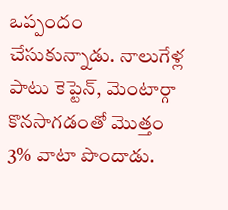ఒప్పందం చేసుకున్నాడు. నాలుగేళ్ల పాటు కెప్టెన్, మెంటార్గా కొనసాగడంతో మొత్తం 3% వాటా పొందాడు.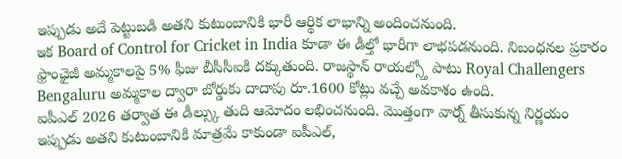ఇప్పుడు అదే పెట్టుబడి అతని కుటుంబానికి భారీ ఆర్థిక లాభాన్ని అందించనుంది.
ఇక Board of Control for Cricket in India కూడా ఈ డీల్తో భారీగా లాభపడనుంది. నిబంధనల ప్రకారం ఫ్రాంఛైజీ అమ్మకాలపై 5% ఫీజు బీసీసీఐకి దక్కుతుంది. రాజస్థాన్ రాయల్స్తో పాటు Royal Challengers Bengaluru అమ్మకాల ద్వారా బోర్డుకు దాదాపు రూ.1600 కోట్లు వచ్చే అవకాశం ఉంది.
ఐపీఎల్ 2026 తర్వాత ఈ డీల్స్కు తుది ఆమోదం లభించనుంది. మొత్తంగా వార్న్ తీసుకున్న నిర్ణయం ఇప్పుడు అతని కుటుంబానికి మాత్రమే కాకుండా ఐపీఎల్,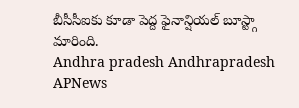బీసీసీఐకు కూడా పెద్ద ఫైనాన్షియల్ బూస్ట్గా మారింది.
Andhra pradesh Andhrapradesh APNews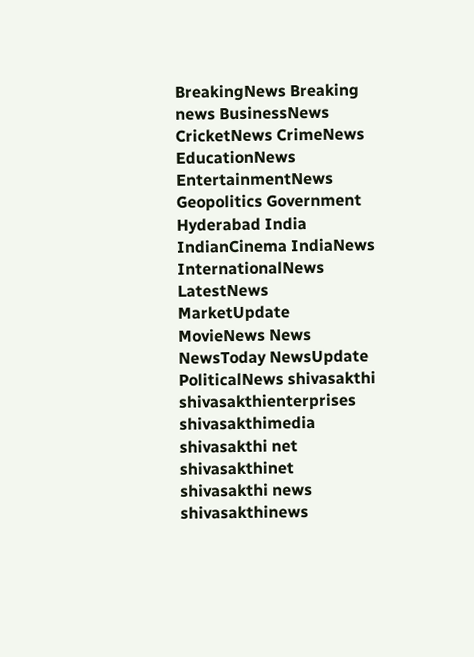BreakingNews Breaking news BusinessNews CricketNews CrimeNews EducationNews EntertainmentNews Geopolitics Government Hyderabad India IndianCinema IndiaNews InternationalNews LatestNews MarketUpdate MovieNews News NewsToday NewsUpdate PoliticalNews shivasakthi shivasakthienterprises shivasakthimedia shivasakthi net shivasakthinet shivasakthi news shivasakthinews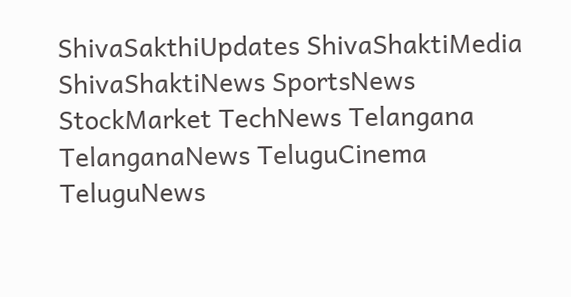ShivaSakthiUpdates ShivaShaktiMedia ShivaShaktiNews SportsNews StockMarket TechNews Telangana TelanganaNews TeluguCinema TeluguNews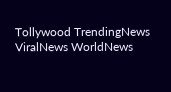Tollywood TrendingNews ViralNews WorldNews